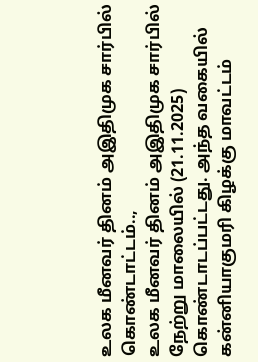உலக மீனவர் தினம் அஇதிமுக சார்பில் கொண்டாட்டம்..,
உலக மீனவர் தினம் அஇதிமுக சார்பில் நேற்று மாலையில் (21.11.2025) கொண்டாடப்பட்டது. அந்த வகையில் கன்னியாகுமரி கிழக்கு மாவட்டம்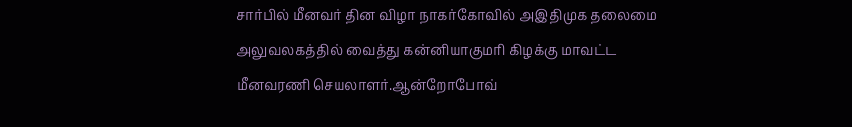சார்பில் மீனவர் தின விழா நாகர்கோவில் அஇதிமுக தலைமை அலுவலகத்தில் வைத்து கன்னியாகுமரி கிழக்கு மாவட்ட மீனவரணி செயலாளர்.ஆன்றோபோவ்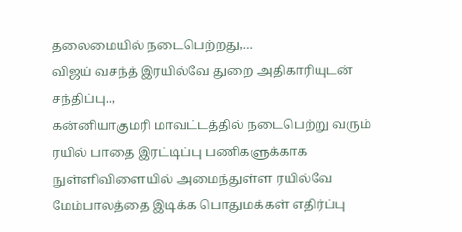தலைமையில் நடைபெற்றது,…
விஜய் வசந்த் இரயில்வே துறை அதிகாரியுடன் சந்திப்பு..,
கன்னியாகுமரி மாவட்டத்தில் நடைபெற்று வரும் ரயில் பாதை இரட்டிப்பு பணிகளுக்காக நுள்ளிவிளையில் அமைந்துள்ள ரயில்வே மேம்பாலத்தை இடிக்க பொதுமக்கள் எதிர்ப்பு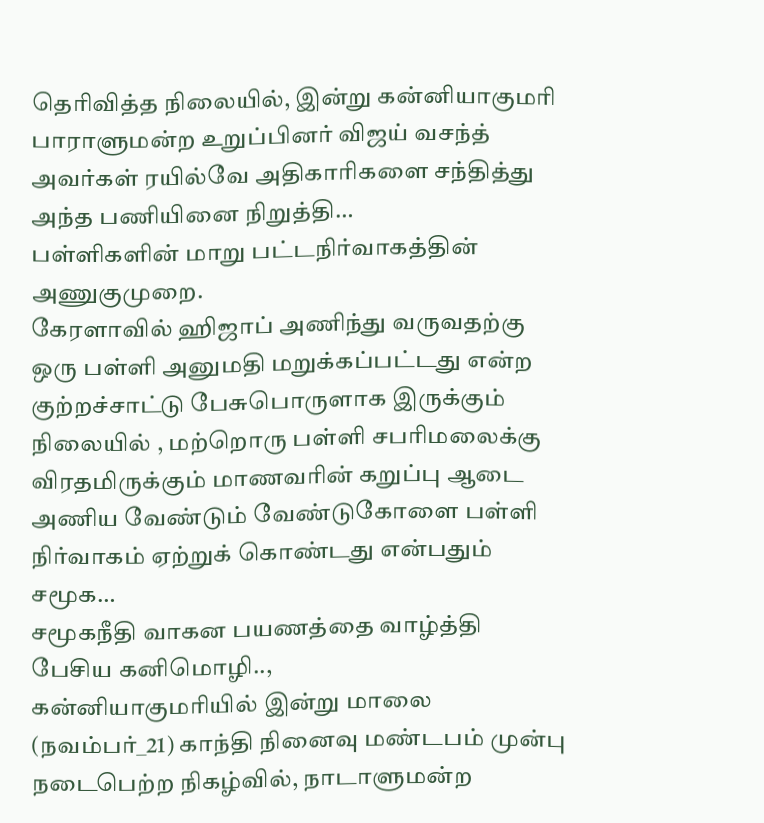தெரிவித்த நிலையில், இன்று கன்னியாகுமரி பாராளுமன்ற உறுப்பினர் விஜய் வசந்த் அவர்கள் ரயில்வே அதிகாரிகளை சந்தித்து அந்த பணியினை நிறுத்தி…
பள்ளிகளின் மாறு பட்டநிர்வாகத்தின் அணுகுமுறை.
கேரளாவில் ஹிஜாப் அணிந்து வருவதற்கு ஒரு பள்ளி அனுமதி மறுக்கப்பட்டது என்ற குற்றச்சாட்டு பேசுபொருளாக இருக்கும் நிலையில் , மற்றொரு பள்ளி சபரிமலைக்கு விரதமிருக்கும் மாணவரின் கறுப்பு ஆடை அணிய வேண்டும் வேண்டுகோளை பள்ளி நிர்வாகம் ஏற்றுக் கொண்டது என்பதும் சமூக…
சமூகநீதி வாகன பயணத்தை வாழ்த்தி பேசிய கனிமொழி..,
கன்னியாகுமரியில் இன்று மாலை (நவம்பர்_21) காந்தி நினைவு மண்டபம் முன்பு நடைபெற்ற நிகழ்வில், நாடாளுமன்ற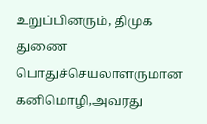உறுப்பினரும், திமுக துணை பொதுச்செயலாளருமான கனிமொழி,அவரது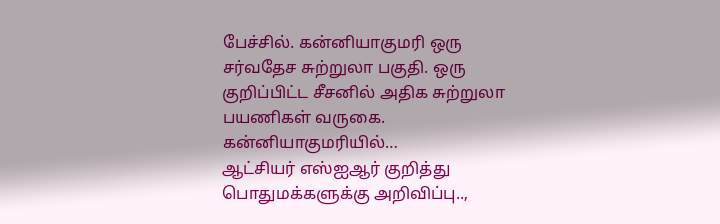பேச்சில். கன்னியாகுமரி ஒரு சர்வதேச சுற்றுலா பகுதி. ஒரு குறிப்பிட்ட சீசனில் அதிக சுற்றுலா பயணிகள் வருகை. கன்னியாகுமரியில்…
ஆட்சியர் எஸ்ஐஆர் குறித்து பொதுமக்களுக்கு அறிவிப்பு..,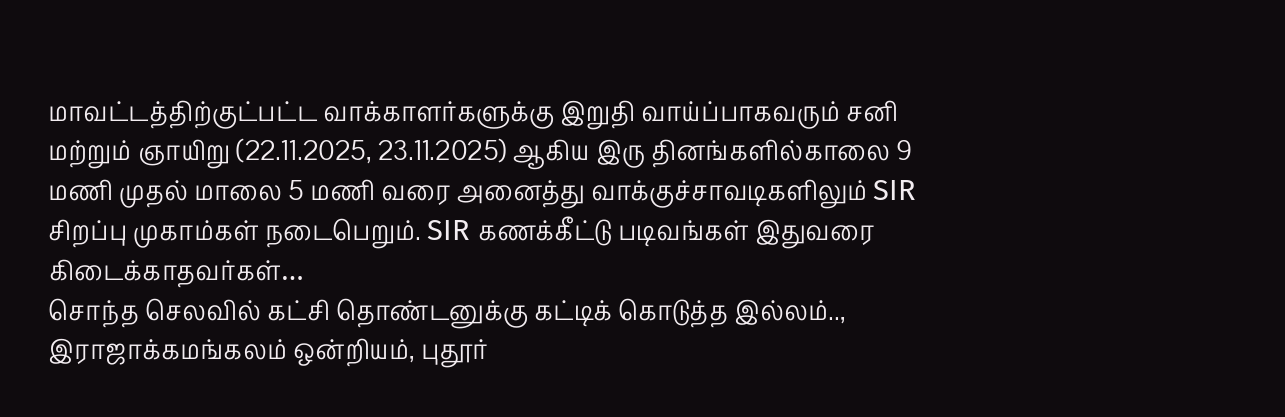மாவட்டத்திற்குட்பட்ட வாக்காளர்களுக்கு இறுதி வாய்ப்பாகவரும் சனி மற்றும் ஞாயிறு (22.11.2025, 23.11.2025) ஆகிய இரு தினங்களில்காலை 9 மணி முதல் மாலை 5 மணி வரை அனைத்து வாக்குச்சாவடிகளிலும் SIR சிறப்பு முகாம்கள் நடைபெறும். SIR கணக்கீட்டு படிவங்கள் இதுவரை கிடைக்காதவர்கள்…
சொந்த செலவில் கட்சி தொண்டனுக்கு கட்டிக் கொடுத்த இல்லம்..,
இராஜாக்கமங்கலம் ஒன்றியம், புதூர்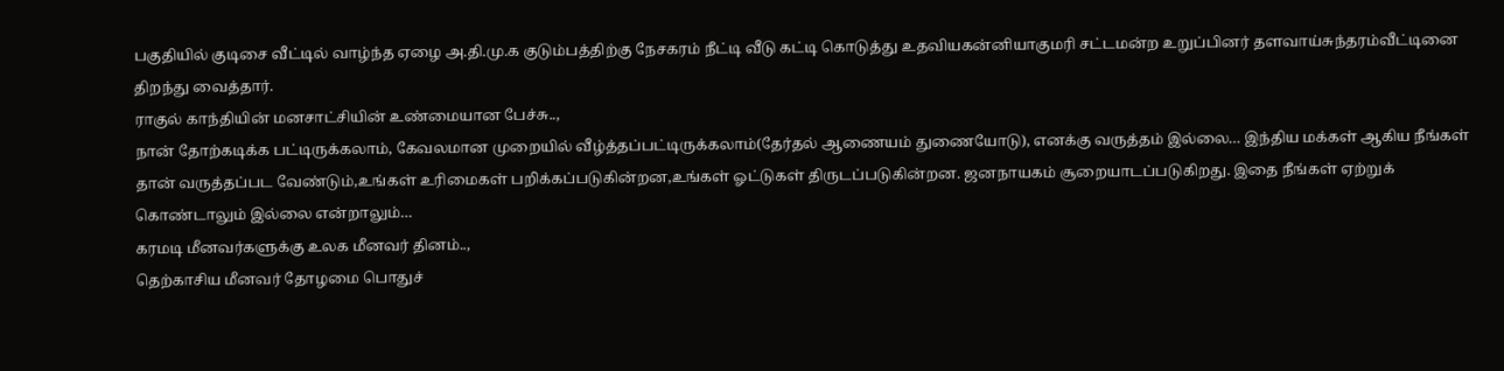பகுதியில் குடிசை வீட்டில் வாழ்ந்த ஏழை அ.தி.மு.க குடும்பத்திற்கு நேசகரம் நீட்டி வீடு கட்டி கொடுத்து உதவியகன்னியாகுமரி சட்டமன்ற உறுப்பினர் தளவாய்சுந்தரம்வீட்டினை திறந்து வைத்தார்.
ராகுல் காந்தியின் மனசாட்சியின் உண்மையான பேச்சு..,
நான் தோற்கடிக்க பட்டிருக்கலாம், கேவலமான முறையில் வீழ்த்தப்பட்டிருக்கலாம்(தேர்தல் ஆணையம் துணையோடு), எனக்கு வருத்தம் இல்லை… இந்திய மக்கள் ஆகிய நீங்கள் தான் வருத்தப்பட வேண்டும்,உங்கள் உரிமைகள் பறிக்கப்படுகின்றன,உங்கள் ஓட்டுகள் திருடப்படுகின்றன. ஜனநாயகம் சூறையாடப்படுகிறது. இதை நீங்கள் ஏற்றுக் கொண்டாலும் இல்லை என்றாலும்…
கரமடி மீனவர்களுக்கு உலக மீனவர் தினம்..,
தெற்காசிய மீனவர் தோழமை பொதுச்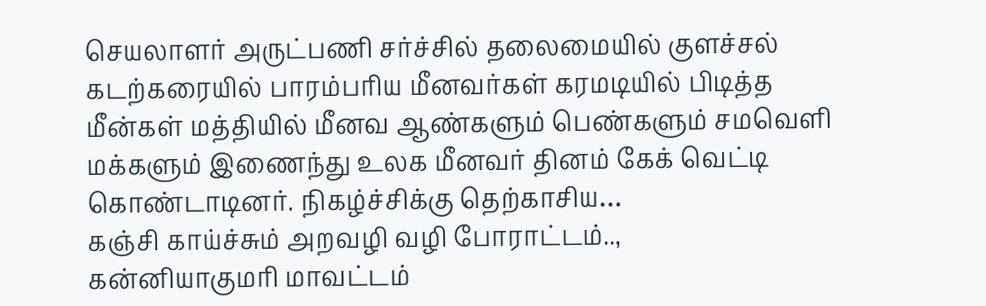செயலாளர் அருட்பணி சர்ச்சில் தலைமையில் குளச்சல் கடற்கரையில் பாரம்பரிய மீனவர்கள் கரமடியில் பிடித்த மீன்கள் மத்தியில் மீனவ ஆண்களும் பெண்களும் சமவெளி மக்களும் இணைந்து உலக மீனவர் தினம் கேக் வெட்டி கொண்டாடினர். நிகழ்ச்சிக்கு தெற்காசிய…
கஞ்சி காய்ச்சும் அறவழி வழி போராட்டம்..,
கன்னியாகுமரி மாவட்டம்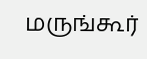மருங்கூர்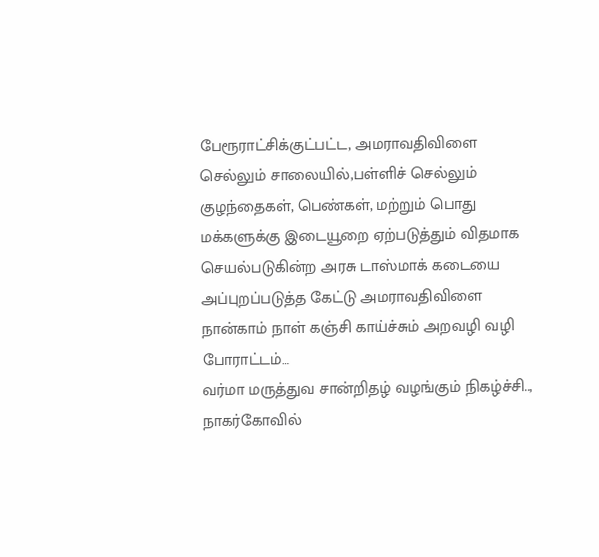பேரூராட்சிக்குட்பட்ட, அமராவதிவிளை செல்லும் சாலையில்,பள்ளிச் செல்லும் குழந்தைகள், பெண்கள், மற்றும் பொது மக்களுக்கு இடையூறை ஏற்படுத்தும் விதமாக செயல்படுகின்ற அரசு டாஸ்மாக் கடையை அப்புறப்படுத்த கேட்டு அமராவதிவிளை நான்காம் நாள் கஞ்சி காய்ச்சும் அறவழி வழி போராட்டம்…
வர்மா மருத்துவ சான்றிதழ் வழங்கும் நிகழ்ச்சி..,
நாகர்கோவில்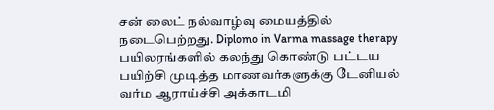சன் லைட் நல்வாழ்வு மையத்தில் நடைபெற்றது. Diplomo in Varma massage therapy பயிலரங்களில் கலந்து கொண்டு பட்டய பயிற்சி முடித்த மாணவர்களுக்கு டேனியல் வர்ம ஆராய்ச்சி அக்காடமி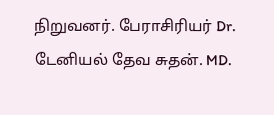நிறுவனர். பேராசிரியர் Dr. டேனியல் தேவ சுதன். MD.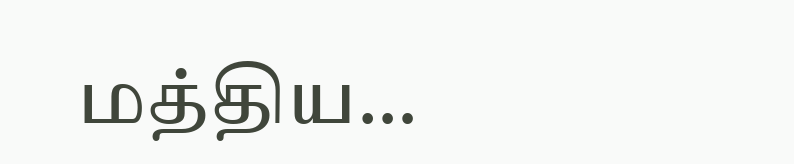மத்திய…